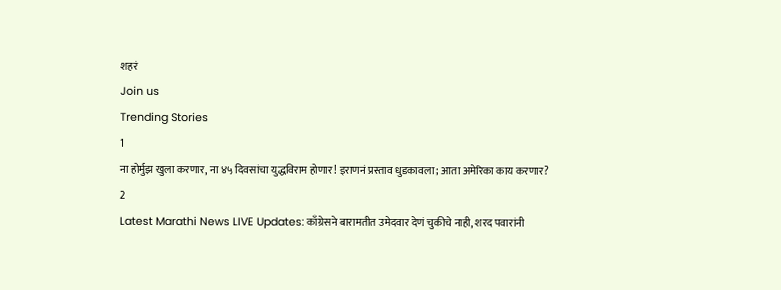शहरं
Join us
Trending Stories
1
ना होर्मुझ खुला करणार, ना ४५ दिवसांचा युद्धविराम होणार! इराणनं प्रस्ताव धुडकावला; आता अमेरिका काय करणार?
2
Latest Marathi News LIVE Updates: काँग्रेसने बारामतीत उमेदवार देणं चुकीचे नाही, शरद पवारांनी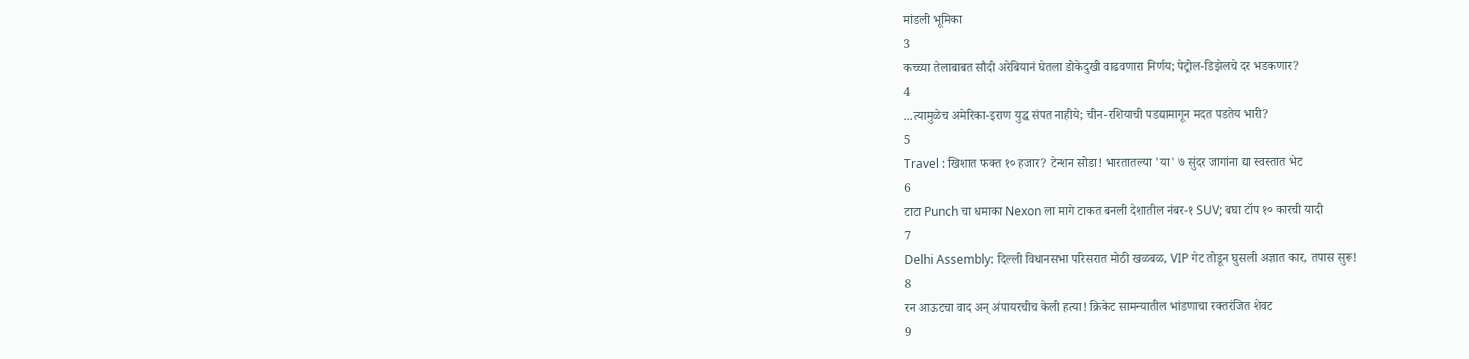मांडली भूमिका
3
कच्च्या तेलाबाबत सौदी अरेबियानं घेतला डोकेदुखी वाढवणारा निर्णय; पेट्रोल-डिझेलचे दर भडकणार?
4
...त्यामुळेच अमेरिका-इराण युद्ध संपत नाहीये; चीन-रशियाची पडद्यामागून मदत पडतेय भारी?
5
Travel : खिशात फक्त १० हजार? टेन्शन सोडा! भारतातल्या 'या' ७ सुंदर जागांना द्या स्वस्तात भेट
6
टाटा Punch चा धमाका Nexon ला मागे टाकत बनली देशातील नंबर-१ SUV; बघा टॉप १० कारची यादी
7
Delhi Assembly: दिल्ली विधानसभा परिसरात मोठी खळबळ, VIP गेट तोडून घुसली अज्ञात कार, तपास सुरू!
8
रन आऊटचा वाद अन् अंपायरचीच केली हत्या! क्रिकेट सामन्यातील भांडणाचा रक्तरंजित शेवट
9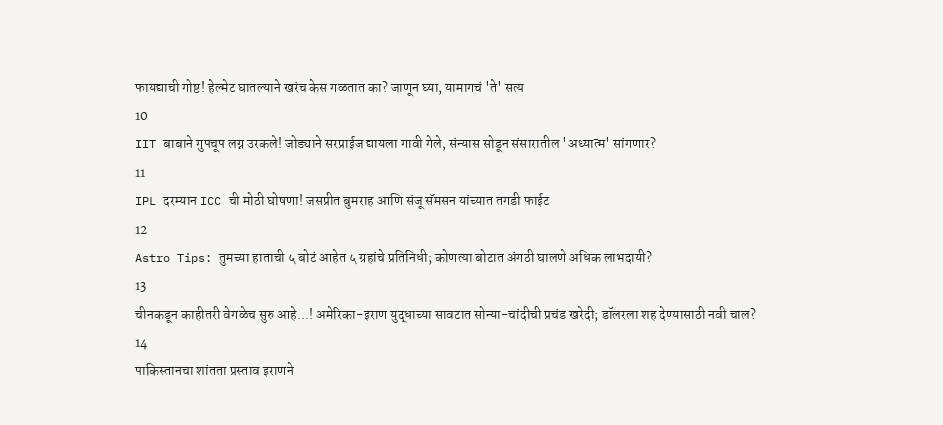फायद्याची गोष्ट! हेल्मेट घातल्याने खरंच केस गळतात का? जाणून घ्या, यामागचं 'ते' सत्य
10
IIT बाबाने गुपचूप लग्न उरकले! जोड्याने सरप्राईज द्यायला गावी गेले, संन्यास सोडून संसारातील 'अध्यात्म' सांगणार?
11
IPL दरम्यान ICC ची मोठी घोषणा! जसप्रीत बुमराह आणि संजू सॅमसन यांच्यात तगडी फाईट
12
Astro Tips: तुमच्या हाताची ५ बोटं आहेत ५ ग्रहांचे प्रतिनिधी; कोणत्या बोटात अंगठी घालणे अधिक लाभदायी?
13
चीनकडून काहीतरी वेगळेच सुरु आहे...! अमेरिका-इराण युद्धाच्या सावटात सोन्या-चांदीची प्रचंड खरेदी; डॉलरला शह देण्यासाठी नवी चाल?
14
पाकिस्तानचा शांतता प्रस्ताव इराणने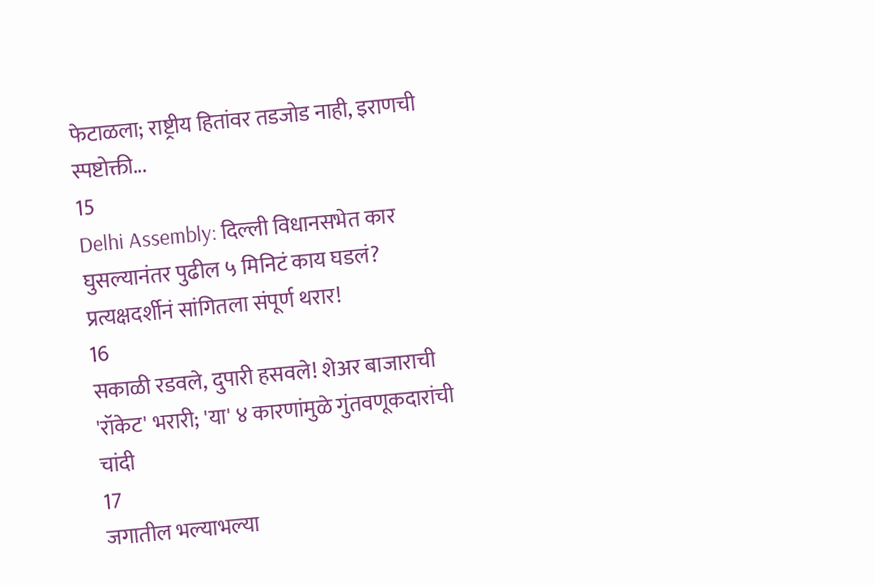फेटाळला; राष्ट्रीय हितांवर तडजोड नाही, इराणची स्पष्टोक्ती...
15
Delhi Assembly: दिल्ली विधानसभेत कार घुसल्यानंतर पुढील ५ मिनिटं काय घडलं? प्रत्यक्षदर्शीनं सांगितला संपूर्ण थरार!
16
सकाळी रडवले, दुपारी हसवले! शेअर बाजाराची 'रॉकेट' भरारी; 'या' ४ कारणांमुळे गुंतवणूकदारांची चांदी
17
जगातील भल्याभल्या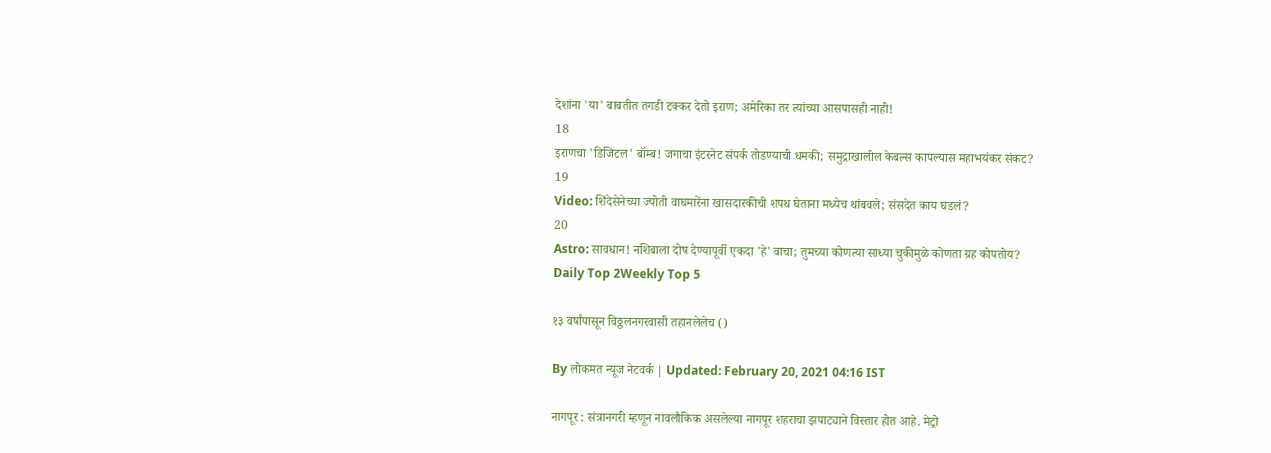देशांना 'या' बाबतीत तगडी टक्कर देतो इराण; अमेरिका तर त्यांच्या आसपासही नाही!
18
इराणचा 'डिजिटल' बॉम्ब! जगाचा इंटरनेट संपर्क तोडण्याची धमकी; समुद्राखालील केबल्स कापल्यास महाभयंकर संकट?
19
Video: शिंदेसेनेच्या ज्योती वाघमारेंना खासदारकीची शपथ घेताना मध्येच थांबवले; संसदेत काय घडलं?
20
Astro: सावधान! नशिबाला दोष देण्यापूर्वी एकदा 'हे' वाचा; तुमच्या कोणत्या साध्या चुकीमुळे कोणता ग्रह कोपतोय?
Daily Top 2Weekly Top 5

१३ वर्षांपासून विठ्ठलनगरवासी तहानलेलेच ()

By लोकमत न्यूज नेटवर्क | Updated: February 20, 2021 04:16 IST

नागपूर : संत्रानगरी म्हणून नावलौकिक असलेल्या नागपूर शहराचा झपाट्याने विस्तार होत आहे. मेट्रो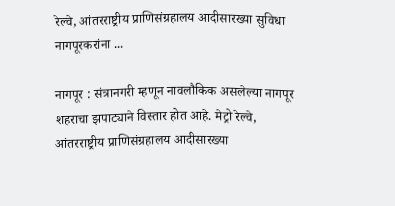रेल्वे, आंतरराष्ट्रीय प्राणिसंग्रहालय आदीसारख्या सुविधा नागपूरकरांना ...

नागपूर : संत्रानगरी म्हणून नावलौकिक असलेल्या नागपूर शहराचा झपाट्याने विस्तार होत आहे. मेट्रो रेल्वे, आंतरराष्ट्रीय प्राणिसंग्रहालय आदीसारख्या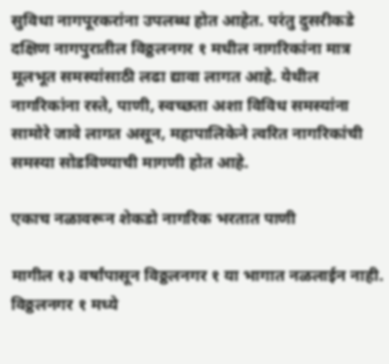सुविधा नागपूरकरांना उपलब्ध होत आहेत. परंतु दुसरीकडे दक्षिण नागपुरातील विठ्ठलनगर १ मधील नागरिकांना मात्र मूलभूत समस्यांसाठी लढा द्यावा लागत आहे. येथील नागरिकांना रस्ते, पाणी, स्वच्छता अशा विविध समस्यांना सामोरे जावे लागत असून, महापालिकेने त्वरित नागरिकांची समस्या सोडविण्याची मागणी होत आहे.

एकाच नळावरून शेकडो नागरिक भरतात पाणी

मागील १३ वर्षांपासून विठ्ठलनगर १ या भागात नळलाईन नाही. विठ्ठलनगर १ मध्ये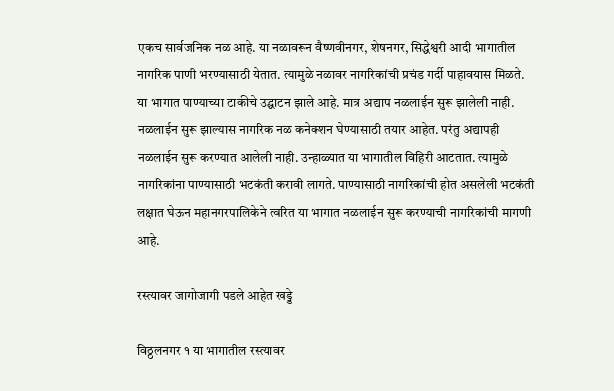एकच सार्वजनिक नळ आहे. या नळावरून वैष्णवीनगर, शेषनगर, सिद्धेश्वरी आदी भागातील नागरिक पाणी भरण्यासाठी येतात. त्यामुळे नळावर नागरिकांची प्रचंड गर्दी पाहावयास मिळते. या भागात पाण्याच्या टाकीचे उद्घाटन झाले आहे. मात्र अद्याप नळलाईन सुरू झालेली नाही. नळलाईन सुरू झाल्यास नागरिक नळ कनेक्शन घेण्यासाठी तयार आहेत. परंतु अद्यापही नळलाईन सुरू करण्यात आलेली नाही. उन्हाळ्यात या भागातील विहिरी आटतात. त्यामुळे नागरिकांना पाण्यासाठी भटकंती करावी लागते. पाण्यासाठी नागरिकांची होत असलेली भटकंती लक्षात घेऊन महानगरपालिकेने त्वरित या भागात नळलाईन सुरू करण्याची नागरिकांची मागणी आहे.

रस्त्यावर जागोजागी पडले आहेत खड्डे

विठ्ठलनगर १ या भागातील रस्त्यावर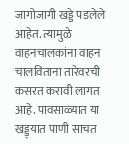जागोजागी खड्डे पडलेले आहेत. त्यामुळे वाहनचालकांना वाहन चालविताना तारेवरची कसरत करावी लागत आहे. पावसाळ्यात या खड्ड्यात पाणी साचत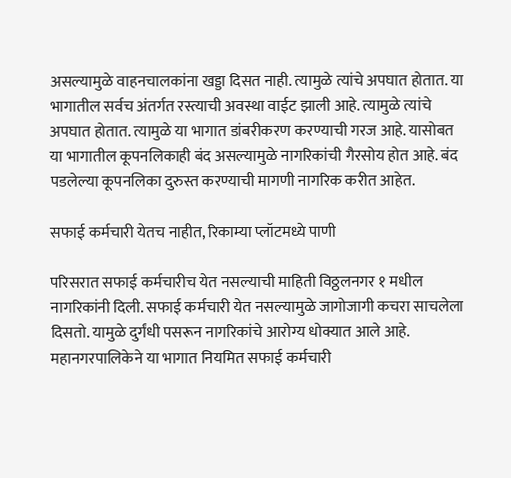असल्यामुळे वाहनचालकांना खड्डा दिसत नाही. त्यामुळे त्यांचे अपघात होतात. या भागातील सर्वच अंतर्गत रस्त्याची अवस्था वाईट झाली आहे. त्यामुळे त्यांचे अपघात होतात. त्यामुळे या भागात डांबरीकरण करण्याची गरज आहे. यासोबत या भागातील कूपनलिकाही बंद असल्यामुळे नागरिकांची गैरसोय होत आहे. बंद पडलेल्या कूपनलिका दुरुस्त करण्याची मागणी नागरिक करीत आहेत.

सफाई कर्मचारी येतच नाहीत, रिकाम्या प्लॉटमध्ये पाणी

परिसरात सफाई कर्मचारीच येत नसल्याची माहिती विठ्ठलनगर १ मधील नागरिकांनी दिली. सफाई कर्मचारी येत नसल्यामुळे जागोजागी कचरा साचलेला दिसतो. यामुळे दुर्गंधी पसरून नागरिकांचे आरोग्य धोक्यात आले आहे. महानगरपालिकेने या भागात नियमित सफाई कर्मचारी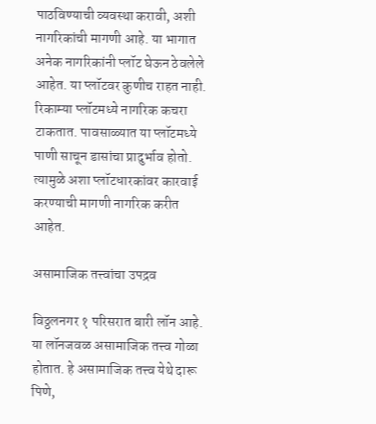पाठविण्याची व्यवस्था करावी, अशी नागरिकांची मागणी आहे. या भागात अनेक नागरिकांनी प्लॉट घेऊन ठेवलेले आहेत. या प्लॉटवर कुणीच राहत नाही. रिकाम्या प्लॉटमध्ये नागरिक कचरा टाकतात. पावसाळ्यात या प्लॉटमध्ये पाणी साचून डासांचा प्रादुर्भाव होतो. त्यामुळे अशा प्लॉटधारकांवर कारवाई करण्याची मागणी नागरिक करीत आहेत.

असामाजिक तत्त्वांचा उपद्रव

विठ्ठलनगर १ परिसरात बारी लॉन आहे. या लॉनजवळ असामाजिक तत्त्व गोळा होतात. हे असामाजिक तत्त्व येथे दारू पिणे,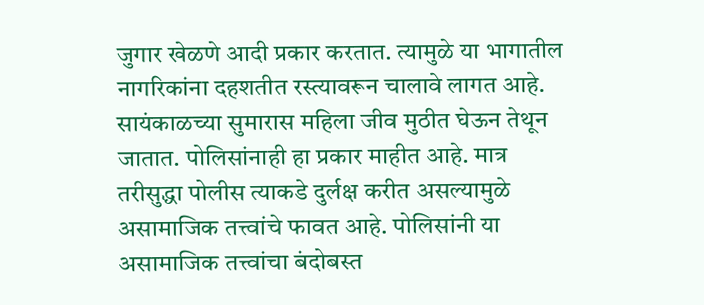जुगार खेळणे आदी प्रकार करतात. त्यामुळे या भागातील नागरिकांना दहशतीत रस्त्यावरून चालावे लागत आहे. सायंकाळच्या सुमारास महिला जीव मुठीत घेऊन तेथून जातात. पोलिसांनाही हा प्रकार माहीत आहे. मात्र तरीसुद्धा पोलीस त्याकडे दुर्लक्ष करीत असल्यामुळे असामाजिक तत्त्वांचे फावत आहे. पोलिसांनी या असामाजिक तत्त्वांचा बंदोबस्त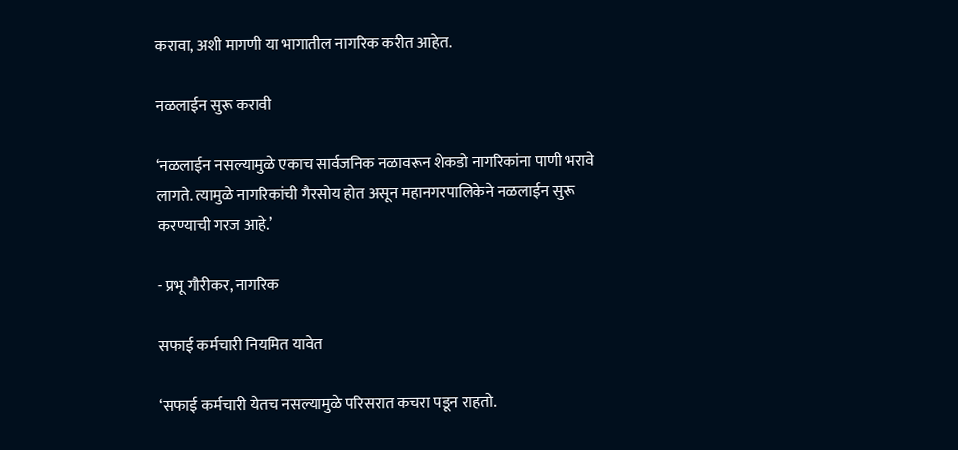करावा, अशी मागणी या भागातील नागरिक करीत आहेत.

नळलाईन सुरू करावी

‘नळलाईन नसल्यामुळे एकाच सार्वजनिक नळावरून शेकडो नागरिकांना पाणी भरावे लागते. त्यामुळे नागरिकांची गैरसोय होत असून महानगरपालिकेने नळलाईन सुरू करण्याची गरज आहे.’

- प्रभू गौरीकर, नागरिक

सफाई कर्मचारी नियमित यावेत

‘सफाई कर्मचारी येतच नसल्यामुळे परिसरात कचरा पडून राहतो.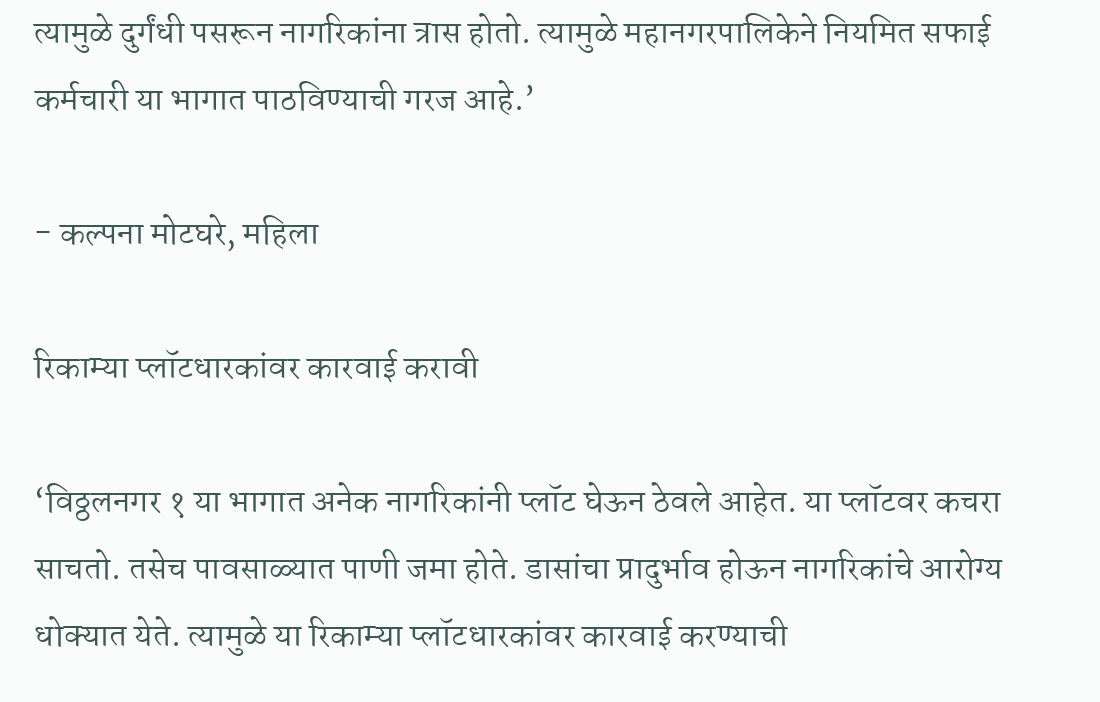त्यामुळे दुर्गंधी पसरून नागरिकांना त्रास होतो. त्यामुळे महानगरपालिकेने नियमित सफाई कर्मचारी या भागात पाठविण्याची गरज आहे.’

- कल्पना मोटघरे, महिला

रिकाम्या प्लॉटधारकांवर कारवाई करावी

‘विठ्ठलनगर १ या भागात अनेक नागरिकांनी प्लॉट घेऊन ठेवले आहेत. या प्लॉटवर कचरा साचतो. तसेच पावसाळ्यात पाणी जमा होते. डासांचा प्रादुर्भाव होऊन नागरिकांचे आरोग्य धोक्यात येते. त्यामुळे या रिकाम्या प्लॉटधारकांवर कारवाई करण्याची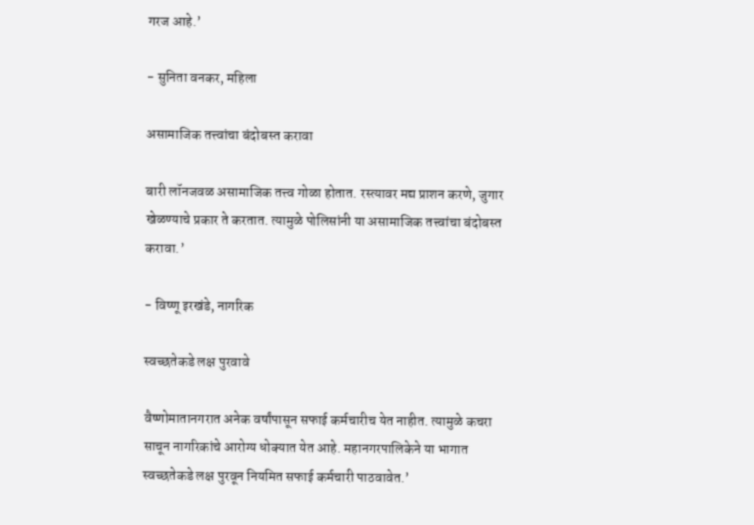गरज आहे.’

- सुनिता वनकर, महिला

असामाजिक तत्त्वांचा बंदोबस्त करावा

बारी लॉनजवळ असामाजिक तत्त्व गोळा होतात. रस्त्यावर मद्य प्राशन करणे, जुगार खेळण्याचे प्रकार ते करतात. त्यामुळे पोलिसांनी या असामाजिक तत्त्वांचा बंदोबस्त करावा.’

- विष्णू इरखंडे, नागरिक

स्वच्छतेकडे लक्ष पुरवावे

वैष्णोमातानगरात अनेक वर्षांपासून सफाई कर्मचारीच येत नाहीत. त्यामुळे कचरा साचून नागरिकांचे आरोग्य धोक्यात येत आहे. महानगरपालिकेने या भागात स्वच्छतेकडे लक्ष पुरवून नियमित सफाई कर्मचारी पाठवावेत.’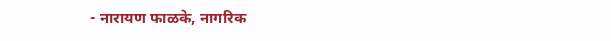- नारायण फाळके, नागरिक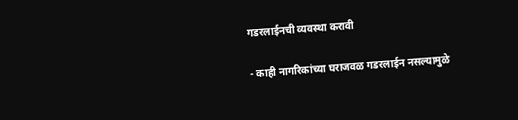गडरलाईनची व्यवस्था करावी

- काही नागरिकांच्या घराजवळ गडरलाईन नसल्यामुळे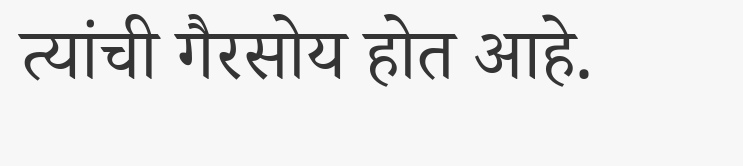त्यांची गैरसोय होत आहे.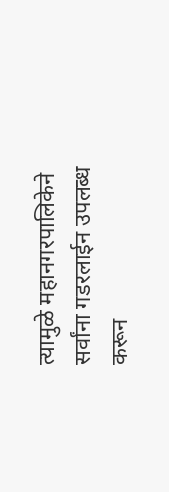त्यामुळे महानगरपालिकेने सर्वांना गडरलाईन उपलब्ध करून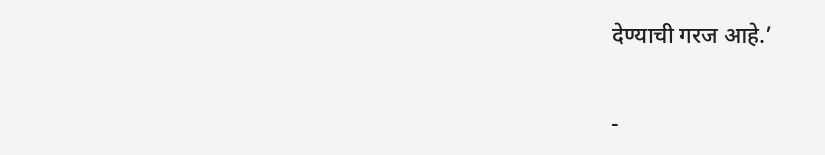देण्याची गरज आहे.’

-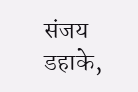संजय डहाके,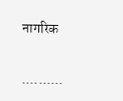नागरिक

..........